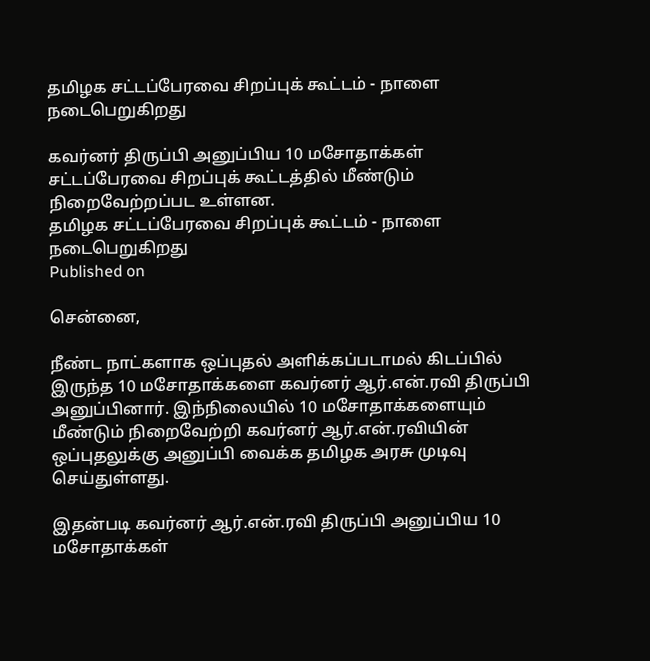தமிழக சட்டப்பேரவை சிறப்புக் கூட்டம் - நாளை நடைபெறுகிறது

கவர்னர் திருப்பி அனுப்பிய 10 மசோதாக்கள் சட்டப்பேரவை சிறப்புக் கூட்டத்தில் மீண்டும் நிறைவேற்றப்பட உள்ளன.
தமிழக சட்டப்பேரவை சிறப்புக் கூட்டம் - நாளை நடைபெறுகிறது
Published on

சென்னை,

நீண்ட நாட்களாக ஒப்புதல் அளிக்கப்படாமல் கிடப்பில் இருந்த 10 மசோதாக்களை கவர்னர் ஆர்.என்.ரவி திருப்பி அனுப்பினார். இந்நிலையில் 10 மசோதாக்களையும் மீண்டும் நிறைவேற்றி கவர்னர் ஆர்.என்.ரவியின் ஒப்புதலுக்கு அனுப்பி வைக்க தமிழக அரசு முடிவு செய்துள்ளது.

இதன்படி கவர்னர் ஆர்.என்.ரவி திருப்பி அனுப்பிய 10 மசோதாக்கள்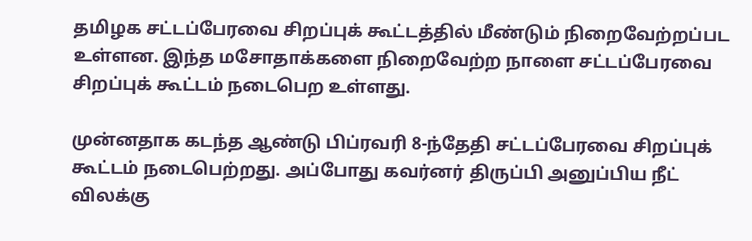தமிழக சட்டப்பேரவை சிறப்புக் கூட்டத்தில் மீண்டும் நிறைவேற்றப்பட உள்ளன. இந்த மசோதாக்களை நிறைவேற்ற நாளை சட்டப்பேரவை சிறப்புக் கூட்டம் நடைபெற உள்ளது.

முன்னதாக கடந்த ஆண்டு பிப்ரவரி 8-ந்தேதி சட்டப்பேரவை சிறப்புக் கூட்டம் நடைபெற்றது. அப்போது கவர்னர் திருப்பி அனுப்பிய நீட் விலக்கு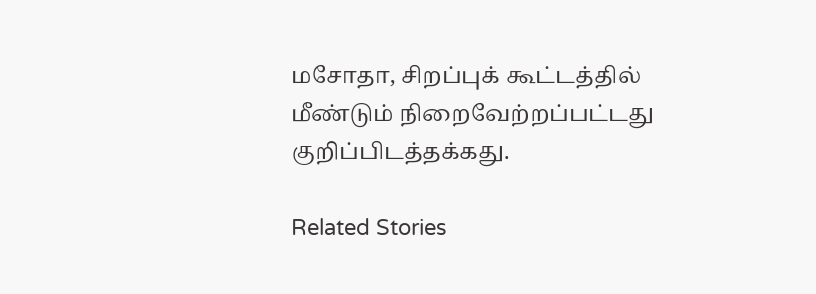மசோதா, சிறப்புக் கூட்டத்தில் மீண்டும் நிறைவேற்றப்பட்டது குறிப்பிடத்தக்கது.

Related Stories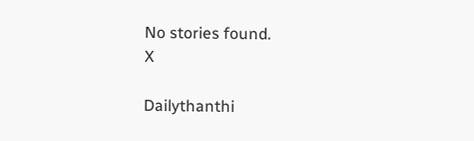No stories found.
X

Dailythanthi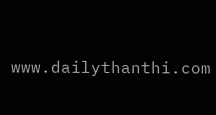www.dailythanthi.com